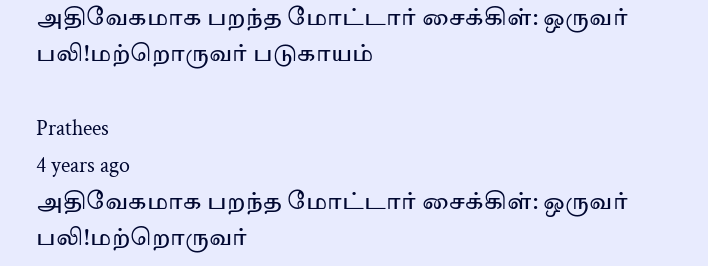அதிவேகமாக பறந்த மோட்டார் சைக்கிள்: ஒருவர் பலி!மற்றொருவர் படுகாயம்

Prathees
4 years ago
அதிவேகமாக பறந்த மோட்டார் சைக்கிள்: ஒருவர் பலி!மற்றொருவர்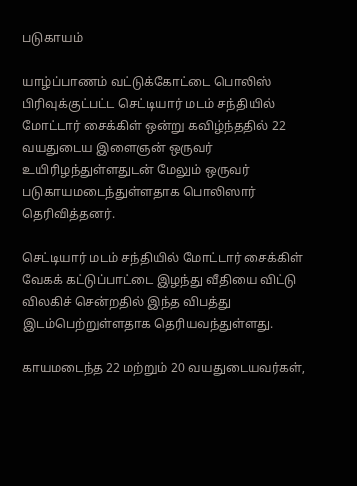படுகாயம்

யாழ்ப்பாணம் வட்டுக்கோட்டை பொலிஸ் பிரிவுக்குட்பட்ட செட்டியார் மடம் சந்தியில் மோட்டார் சைக்கிள் ஒன்று கவிழ்ந்ததில் 22 வயதுடைய இளைஞன் ஒருவர் உயிரிழந்துள்ளதுடன் மேலும் ஒருவர் படுகாயமடைந்துள்ளதாக பொலிஸார் தெரிவித்தனர்.

செட்டியார் மடம் சந்தியில் மோட்டார் சைக்கிள்  வேகக் கட்டுப்பாட்டை இழந்து வீதியை விட்டு விலகிச் சென்றதில் இந்த விபத்து இடம்பெற்றுள்ளதாக தெரியவந்துள்ளது.

காயமடைந்த 22 மற்றும் 20 வயதுடையவர்கள்,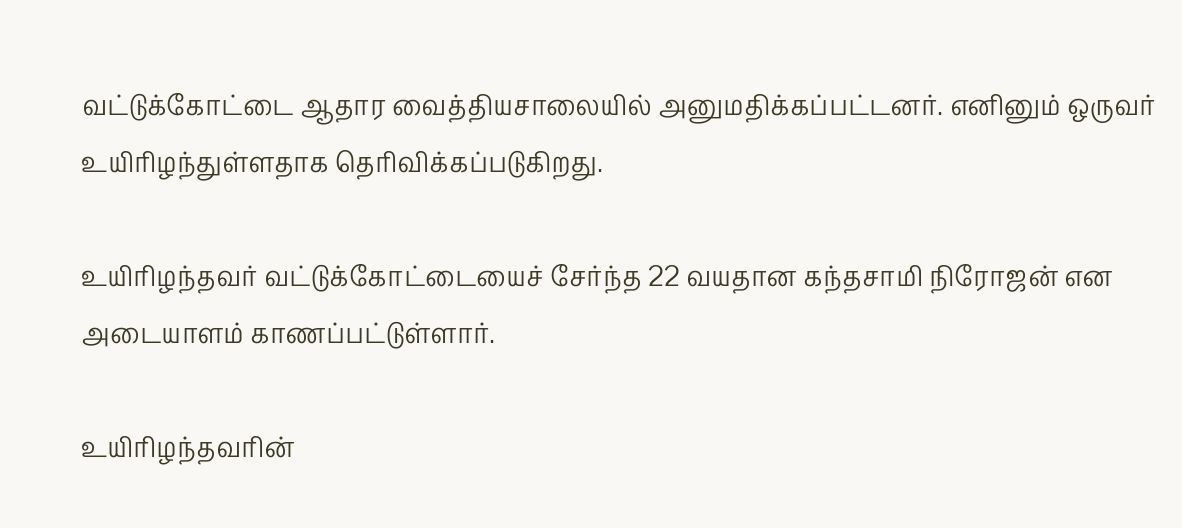வட்டுக்கோட்டை ஆதார வைத்தியசாலையில் அனுமதிக்கப்பட்டனர். எனினும் ஒருவர் உயிரிழந்துள்ளதாக தெரிவிக்கப்படுகிறது.

உயிரிழந்தவர் வட்டுக்கோட்டையைச் சேர்ந்த 22 வயதான கந்தசாமி நிரோஜன் என அடையாளம் காணப்பட்டுள்ளார்.

உயிரிழந்தவரின்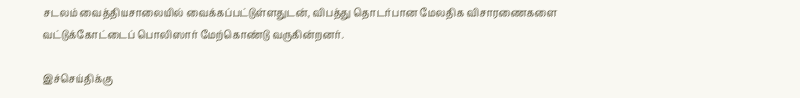சடலம் வைத்தியசாலையில் வைக்கப்பட்டுள்ளதுடன், விபத்து தொடர்பான மேலதிக விசாரணைகளை வட்டுக்கோட்டைப் பொலிஸார் மேற்கொண்டு வருகின்றனர்.

இச்செய்திக்கு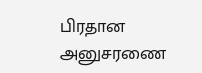பிரதான அனுசரணை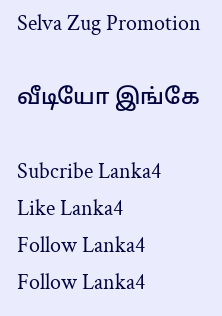Selva Zug Promotion

வீடியோ இங்கே

Subcribe Lanka4
Like Lanka4
Follow Lanka4
Follow Lanka4